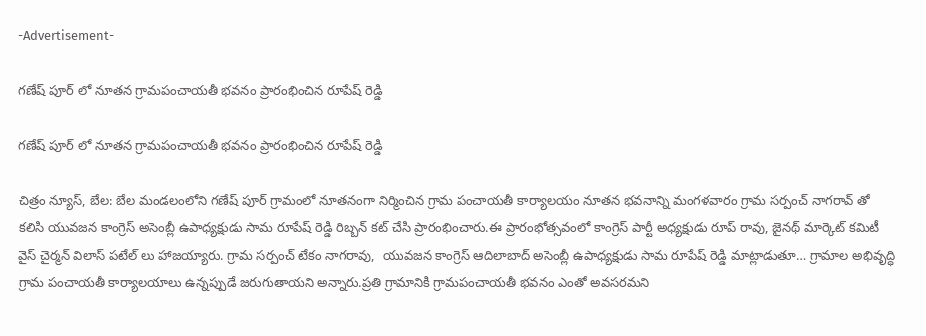-Advertisement-

గణేష్ పూర్ లో నూతన గ్రామపంచాయతీ భవనం ప్రారంభించిన రూపేష్ రెడ్డి

గణేష్ పూర్ లో నూతన గ్రామపంచాయతీ భవనం ప్రారంభించిన రూపేష్ రెడ్డి

చిత్రం న్యూస్, బేల: బేల మండలంలోని గణేష్ పూర్ గ్రామంలో నూతనంగా నిర్మించిన గ్రామ పంచాయతీ కార్యాలయం నూతన భవనాన్ని మంగళవారం గ్రామ సర్పంచ్ నాగరావ్ తో కలిసి యువజన కాంగ్రెస్ అసెంబ్లీ ఉపాధ్యక్షుడు సామ రూపేష్ రెడ్డి రిబ్బన్ కట్ చేసి ప్రారంభించారు.ఈ ప్రారంభోత్సవంలో కాంగ్రెస్ పార్టీ అధ్యక్షుడు రూప్ రావు, జైనథ్ మార్కెట్ కమిటీ వైస్ చైర్మన్ విలాస్ పటేల్ లు హాజయ్యారు. గ్రామ సర్పంచ్ టేకం నాగరావు,  యువజన కాంగ్రెస్ ఆదిలాబాద్ అసెంబ్లీ ఉపాధ్యక్షుడు సామ రూపేష్ రెడ్డి మాట్లాడుతూ… గ్రామాల అభివృద్ధి గ్రామ పంచాయతీ కార్యాలయాలు ఉన్నప్పుడే జరుగుతాయని అన్నారు.ప్రతి గ్రామానికి గ్రామపంచాయతీ భవనం ఎంతో అవసరమని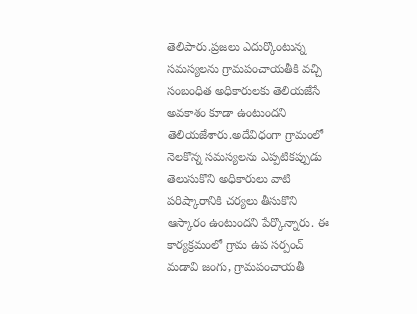తెలిపారు.ప్రజలు ఎదుర్కొంటున్న సమస్యలను గ్రామపంచాయతీకి వచ్చి సంబంధిత అధికారులకు తెలియజేసే అవకాశం కూడా ఉంటుందని తెలియజేశారు.అదేవిధంగా గ్రామంలో నెలకొన్న సమస్యలను ఎప్పటికప్పుడు తెలుసుకొని అధికారులు వాటి పరిష్కారానికి చర్యలు తీసుకొని ఆస్కారం ఉంటుందని పేర్కొన్నారు. ఈ కార్యక్రమంలో గ్రామ ఉప సర్పంచ్ మడావి జంగు, గ్రామపంచాయతీ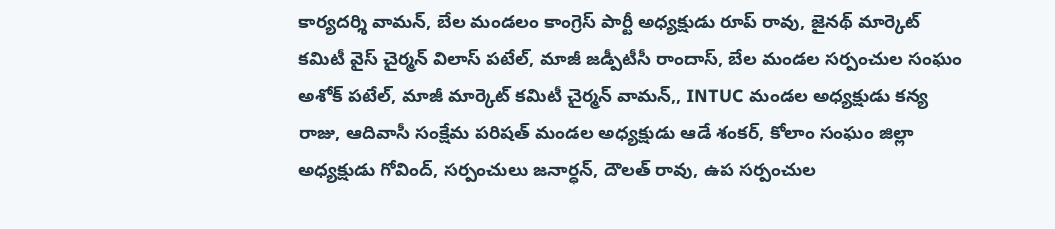కార్యదర్శి వామన్, బేల మండలం కాంగ్రెస్ పార్టీ అధ్యక్షుడు రూప్ రావు, జైనథ్ మార్కెట్ కమిటీ వైస్ చైర్మన్ విలాస్ పటేల్, మాజీ జడ్పీటీసీ రాందాస్, బేల మండల సర్పంచుల సంఘం అశోక్ పటేల్, మాజీ మార్కెట్ కమిటీ చైర్మన్ వామన్,, INTUC మండల అధ్యక్షుడు కన్య రాజు, ఆదివాసీ సంక్షేమ పరిషత్ మండల అధ్యక్షుడు ఆడే శంకర్, కోలాం సంఘం జిల్లా అధ్యక్షుడు గోవింద్, సర్పంచులు జనార్ధన్, దౌలత్ రావు, ఉప సర్పంచుల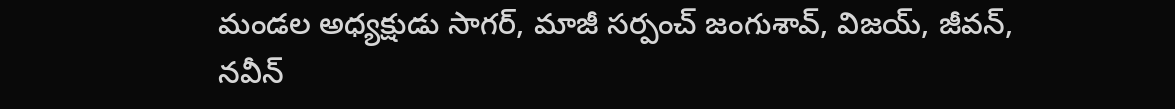మండల అధ్యక్షుడు సాగర్, మాజీ సర్పంచ్ జంగుశావ్, విజయ్, జీవన్, నవీన్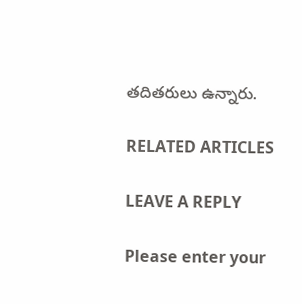తదితరులు ఉన్నారు.

RELATED ARTICLES

LEAVE A REPLY

Please enter your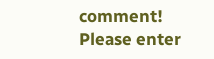comment!
Please enter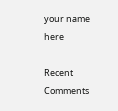your name here

Recent Comments